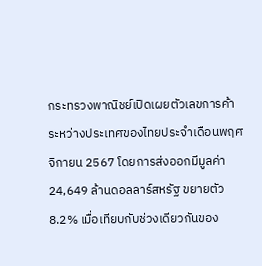กระทรวงพาณิชย์เปิดเผยตัวเลขการค้าระหว่างประเทศของไทยประจำเดือนพฤศจิกายน 2567 โดยการส่งออกมีมูลค่า 24,649 ล้านดอลลาร์สหรัฐ ขยายตัว 8.2% เมื่อเทียบกับช่วงเดียวกันของ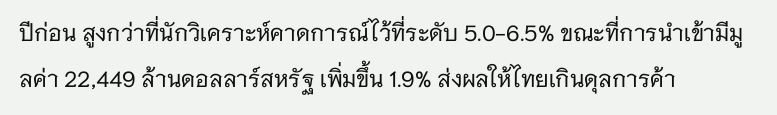ปีก่อน สูงกว่าที่นักวิเคราะห์คาดการณ์ไว้ที่ระดับ 5.0-6.5% ขณะที่การนำเข้ามีมูลค่า 22,449 ล้านดอลลาร์สหรัฐ เพิ่มขึ้น 1.9% ส่งผลให้ไทยเกินดุลการค้า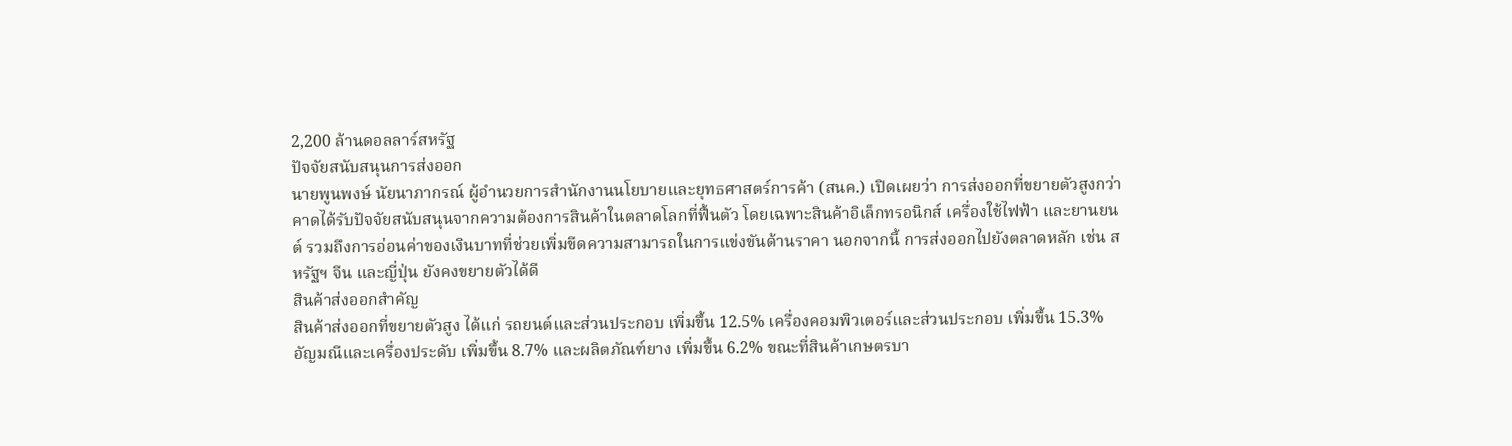2,200 ล้านดอลลาร์สหรัฐ
ปัจจัยสนับสนุนการส่งออก
นายพูนพงษ์ นัยนาภากรณ์ ผู้อำนวยการสำนักงานนโยบายและยุทธศาสตร์การค้า (สนค.) เปิดเผยว่า การส่งออกที่ขยายตัวสูงกว่าคาดได้รับปัจจัยสนับสนุนจากความต้องการสินค้าในตลาดโลกที่ฟื้นตัว โดยเฉพาะสินค้าอิเล็กทรอนิกส์ เครื่องใช้ไฟฟ้า และยานยนต์ รวมถึงการอ่อนค่าของเงินบาทที่ช่วยเพิ่มขีดความสามารถในการแข่งขันด้านราคา นอกจากนี้ การส่งออกไปยังตลาดหลัก เช่น สหรัฐฯ จีน และญี่ปุ่น ยังคงขยายตัวได้ดี
สินค้าส่งออกสำคัญ
สินค้าส่งออกที่ขยายตัวสูง ได้แก่ รถยนต์และส่วนประกอบ เพิ่มขึ้น 12.5% เครื่องคอมพิวเตอร์และส่วนประกอบ เพิ่มขึ้น 15.3% อัญมณีและเครื่องประดับ เพิ่มขึ้น 8.7% และผลิตภัณฑ์ยาง เพิ่มขึ้น 6.2% ขณะที่สินค้าเกษตรบา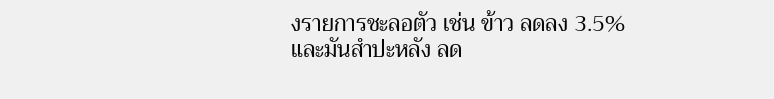งรายการชะลอตัว เช่น ข้าว ลดลง 3.5% และมันสำปะหลัง ลด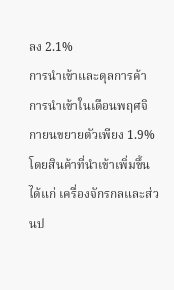ลง 2.1%
การนำเข้าและดุลการค้า
การนำเข้าในเดือนพฤศจิกายนขยายตัวเพียง 1.9% โดยสินค้าที่นำเข้าเพิ่มขึ้น ได้แก่ เครื่องจักรกลและส่วนป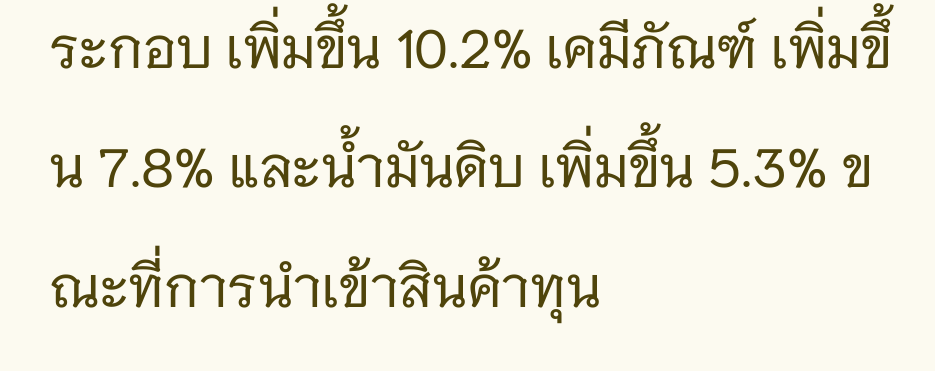ระกอบ เพิ่มขึ้น 10.2% เคมีภัณฑ์ เพิ่มขึ้น 7.8% และน้ำมันดิบ เพิ่มขึ้น 5.3% ขณะที่การนำเข้าสินค้าทุน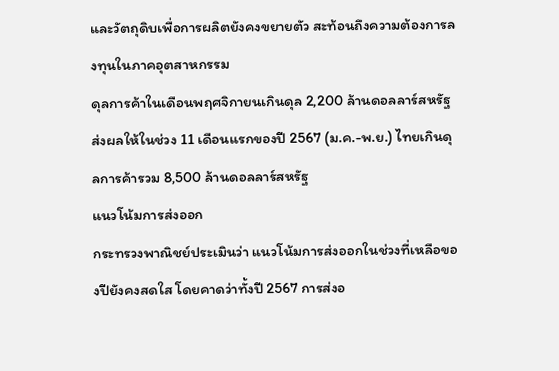และวัตถุดิบเพื่อการผลิตยังคงขยายตัว สะท้อนถึงความต้องการลงทุนในภาคอุตสาหกรรม
ดุลการค้าในเดือนพฤศจิกายนเกินดุล 2,200 ล้านดอลลาร์สหรัฐ ส่งผลให้ในช่วง 11 เดือนแรกของปี 2567 (ม.ค.-พ.ย.) ไทยเกินดุลการค้ารวม 8,500 ล้านดอลลาร์สหรัฐ
แนวโน้มการส่งออก
กระทรวงพาณิชย์ประเมินว่า แนวโน้มการส่งออกในช่วงที่เหลือของปียังคงสดใส โดยคาดว่าทั้งปี 2567 การส่งอ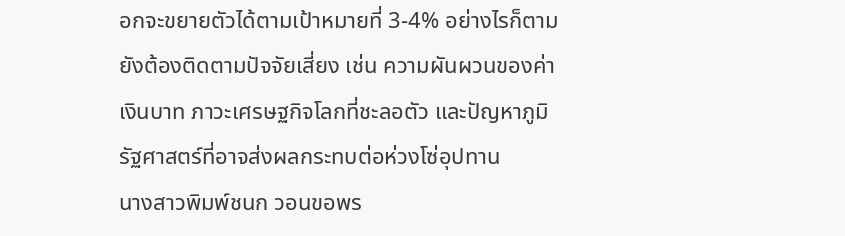อกจะขยายตัวได้ตามเป้าหมายที่ 3-4% อย่างไรก็ตาม ยังต้องติดตามปัจจัยเสี่ยง เช่น ความผันผวนของค่าเงินบาท ภาวะเศรษฐกิจโลกที่ชะลอตัว และปัญหาภูมิรัฐศาสตร์ที่อาจส่งผลกระทบต่อห่วงโซ่อุปทาน
นางสาวพิมพ์ชนก วอนขอพร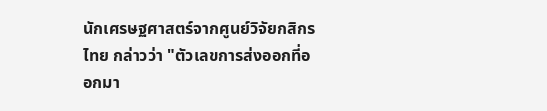นักเศรษฐศาสตร์จากศูนย์วิจัยกสิกรไทย กล่าวว่า "ตัวเลขการส่งออกที่ออกมา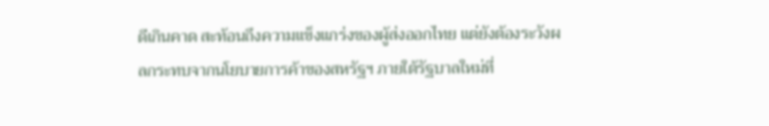ดีเกินคาด สะท้อนถึงความแข็งแกร่งของผู้ส่งออกไทย แต่ยังต้องระวังผลกระทบจากนโยบายการค้าของสหรัฐฯ ภายใต้รัฐบาลใหม่ที่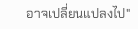อาจเปลี่ยนแปลงไป"